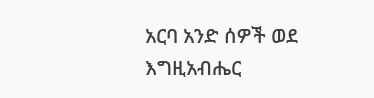አርባ አንድ ሰዎች ወደ እግዚአብሔር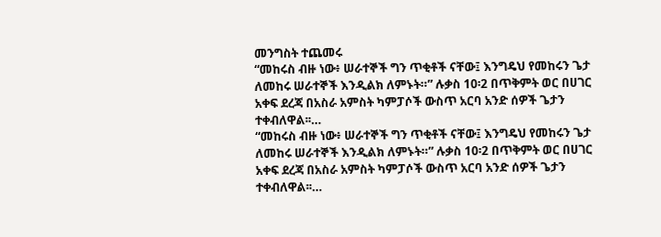መንግስት ተጨመሩ
“መከሩስ ብዙ ነው፥ ሠራተኞች ግን ጥቂቶች ናቸው፤ እንግዴህ የመከሩን ጌታ ለመከሩ ሠራተኞች እንዲልክ ለምኑት።” ሉቃስ 10፡2 በጥቅምት ወር በሀገር አቀፍ ደረጃ በአስራ አምስት ካምፓሶች ውስጥ አርባ አንድ ሰዎች ጌታን ተቀብለዋል፡፡…
“መከሩስ ብዙ ነው፥ ሠራተኞች ግን ጥቂቶች ናቸው፤ እንግዴህ የመከሩን ጌታ ለመከሩ ሠራተኞች እንዲልክ ለምኑት።” ሉቃስ 10፡2 በጥቅምት ወር በሀገር አቀፍ ደረጃ በአስራ አምስት ካምፓሶች ውስጥ አርባ አንድ ሰዎች ጌታን ተቀብለዋል፡፡…